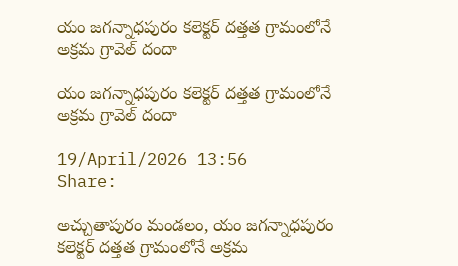యం జగన్నాధపురం కలెక్టర్ దత్తత గ్రామంలోనే అక్రమ గ్రావెల్ దందా

యం జగన్నాధపురం కలెక్టర్ దత్తత గ్రామంలోనే అక్రమ గ్రావెల్ దందా

19/April/2026 13:56    Share:

అచ్చుతాపురం మండలం, యం జగన్నాధపురం కలెక్టర్ దత్తత గ్రామంలోనే అక్రమ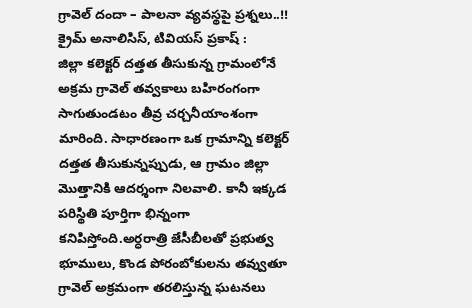గ్రావెల్ దందా – పాలనా వ్యవస్థపై ప్రశ్నలు..!!
క్రైమ్ అనాలిసిస్, టివియస్ ప్రకాష్ :
జిల్లా కలెక్టర్ దత్తత తీసుకున్న గ్రామంలోనే అక్రమ గ్రావెల్ తవ్వకాలు బహిరంగంగా సాగుతుండటం తీవ్ర చర్చనీయాంశంగా మారింది. సాధారణంగా ఒక గ్రామాన్ని కలెక్టర్ దత్తత తీసుకున్నప్పుడు, ఆ గ్రామం జిల్లా మొత్తానికి ఆదర్శంగా నిలవాలి. కానీ ఇక్కడ పరిస్థితి పూర్తిగా భిన్నంగా కనిపిస్తోంది.అర్ధరాత్రి జేసీబీలతో ప్రభుత్వ భూములు, కొండ పోరంబోకులను తవ్వుతూ గ్రావెల్ అక్రమంగా తరలిస్తున్న ఘటనలు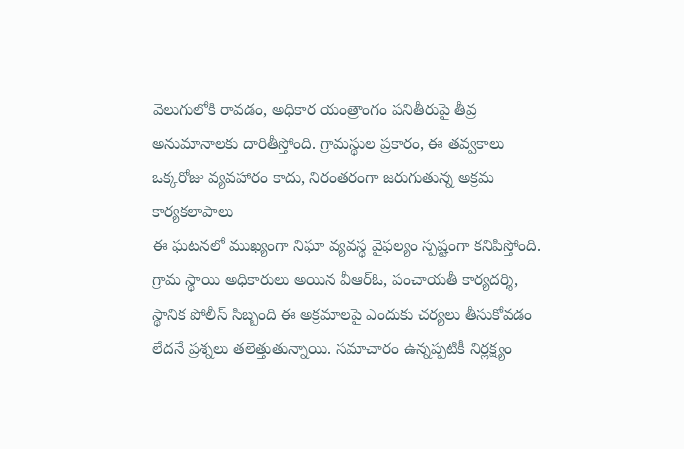వెలుగులోకి రావడం, అధికార యంత్రాంగం పనితీరుపై తీవ్ర అనుమానాలకు దారితీస్తోంది. గ్రామస్థుల ప్రకారం, ఈ తవ్వకాలు ఒక్కరోజు వ్యవహారం కాదు, నిరంతరంగా జరుగుతున్న అక్రమ కార్యకలాపాలు
ఈ ఘటనలో ముఖ్యంగా నిఘా వ్యవస్థ వైఫల్యం స్పష్టంగా కనిపిస్తోంది. గ్రామ స్థాయి అధికారులు అయిన వీఆర్‌ఓ, పంచాయతీ కార్యదర్శి, స్థానిక పోలీస్ సిబ్బంది ఈ అక్రమాలపై ఎందుకు చర్యలు తీసుకోవడం లేదనే ప్రశ్నలు తలెత్తుతున్నాయి. సమాచారం ఉన్నప్పటికీ నిర్లక్ష్యం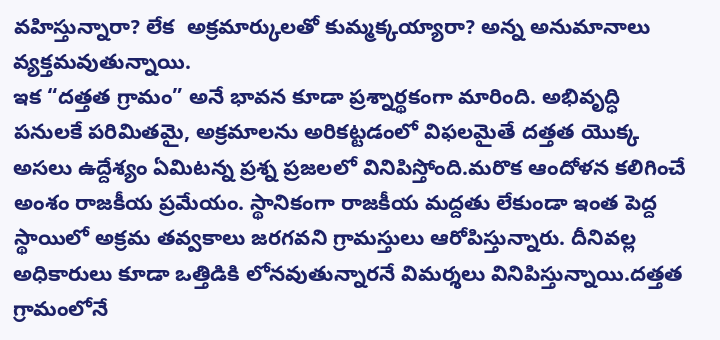వహిస్తున్నారా? లేక  అక్రమార్కులతో కుమ్మక్కయ్యారా? అన్న అనుమానాలు వ్యక్తమవుతున్నాయి.
ఇక “దత్తత గ్రామం” అనే భావన కూడా ప్రశ్నార్థకంగా మారింది. అభివృద్ధి పనులకే పరిమితమై, అక్రమాలను అరికట్టడంలో విఫలమైతే దత్తత యొక్క అసలు ఉద్దేశ్యం ఏమిటన్న ప్రశ్న ప్రజలలో వినిపిస్తోంది.మరొక ఆందోళన కలిగించే అంశం రాజకీయ ప్రమేయం. స్థానికంగా రాజకీయ మద్దతు లేకుండా ఇంత పెద్ద స్థాయిలో అక్రమ తవ్వకాలు జరగవని గ్రామస్తులు ఆరోపిస్తున్నారు. దీనివల్ల అధికారులు కూడా ఒత్తిడికి లోనవుతున్నారనే విమర్శలు వినిపిస్తున్నాయి.దత్తత గ్రామంలోనే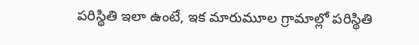పరిస్థితి ఇలా ఉంటే, ఇక మారుమూల గ్రామాల్లో పరిస్థితి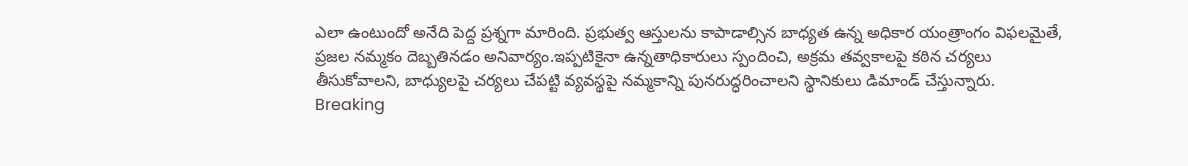ఎలా ఉంటుందో అనేది పెద్ద ప్రశ్నగా మారింది. ప్రభుత్వ ఆస్తులను కాపాడాల్సిన బాధ్యత ఉన్న అధికార యంత్రాంగం విఫలమైతే, ప్రజల నమ్మకం దెబ్బతినడం అనివార్యం.ఇప్పటికైనా ఉన్నతాధికారులు స్పందించి, అక్రమ తవ్వకాలపై కఠిన చర్యలు తీసుకోవాలని, బాధ్యులపై చర్యలు చేపట్టి వ్యవస్థపై నమ్మకాన్ని పునరుద్ధరించాలని స్థానికులు డిమాండ్ చేస్తున్నారు.
Breaking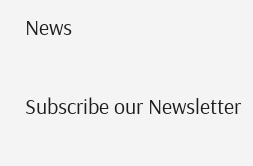News

Subscribe our Newsletter